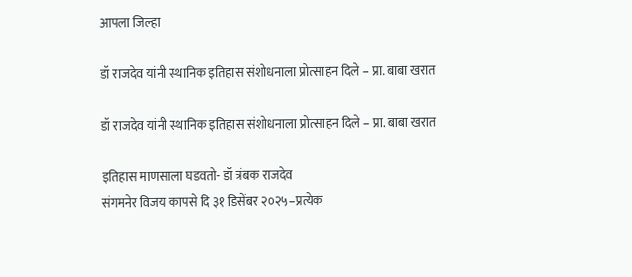आपला जिल्हा

डॉ राजदेव यांनी स्थानिक इतिहास संशोधनाला प्रोत्साहन दिले – प्रा. बाबा खरात

डॉ राजदेव यांनी स्थानिक इतिहास संशोधनाला प्रोत्साहन दिले – प्रा. बाबा खरात

इतिहास माणसाला घडवतो- डॉ त्रंबक राजदेव
संगमनेर विजय कापसे दि ३१ डिसेंबर २०२५–प्रत्येक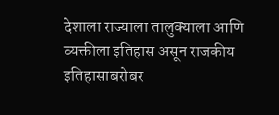देशाला राज्याला तालुक्याला आणि व्यक्तीला इतिहास असून राजकीय इतिहासाबरोबर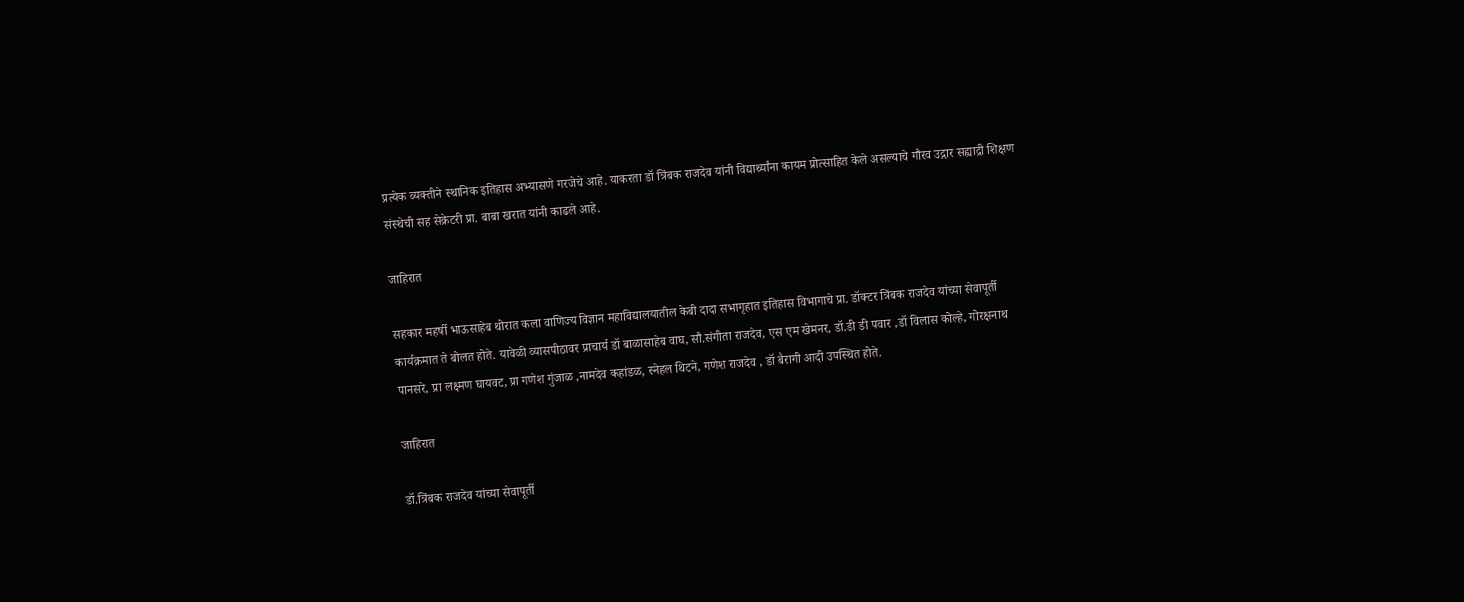प्रत्येक व्यक्तीने स्थानिक इतिहास अभ्यासणे गरजेचे आहे. याकरता डॉ त्रिंबक राजदेव यांनी विद्यार्थ्यांना कायम प्रोत्साहित केले असल्याचे गौरव उद्गार सह्याद्री शिक्षण संस्थेची सह सेक्रेटरी प्रा. बाबा खरात यांनी काढले आहे.

जाहिरात

सहकार महर्षी भाऊसाहेब थोरात कला वाणिज्य विज्ञान महाविद्यालयातील केबी दादा सभागृहात इतिहास विभागाचे प्रा. डॉक्टर त्रिंबक राजदेव यांच्या सेवापूर्ती कार्यक्रमात ते बोलत होते. यावेळी व्यासपीठावर प्राचार्य डॉ बाळासाहेब वाघ, सौ.संगीता राजदेव, एस एम खेमनर, डॉ.डी डी पवार ,डॉ विलास कोल्हे, गोरक्षनाथ पानसरे, प्रा लक्ष्मण घायवट, प्रा गणेश गुंजाळ ,नामदेव कहांडळ, स्नेहल थिटने, गणेश राजदेव , डॉ बैरागी आदी उपस्थित होते.

जाहिरात

डॉ.त्रिंबक राजदेव यांच्या सेवापूर्ती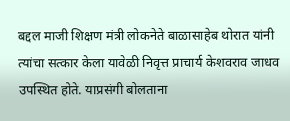बद्दल माजी शिक्षण मंत्री लोकनेते बाळासाहेब थोरात यांनी त्यांचा सत्कार केला यावेळी निवृत्त प्राचार्य केशवराव जाधव उपस्थित होते. याप्रसंगी बोलताना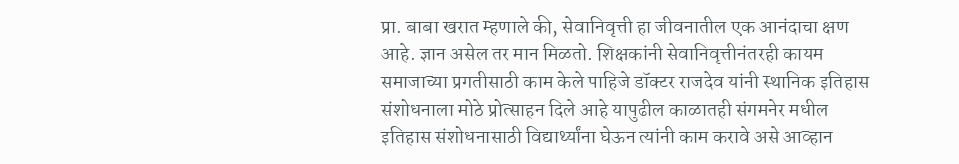प्रा. बाबा खरात म्हणाले की, सेवानिवृत्ती हा जीवनातील एक आनंदाचा क्षण आहे. ज्ञान असेल तर मान मिळतो. शिक्षकांनी सेवानिवृत्तीनंतरही कायम समाजाच्या प्रगतीसाठी काम केले पाहिजे डॉक्टर राजदेव यांनी स्थानिक इतिहास संशोधनाला मोठे प्रोत्साहन दिले आहे यापुढील काळातही संगमनेर मधील इतिहास संशोधनासाठी विद्यार्थ्यांना घेऊन त्यांनी काम करावे असे आव्हान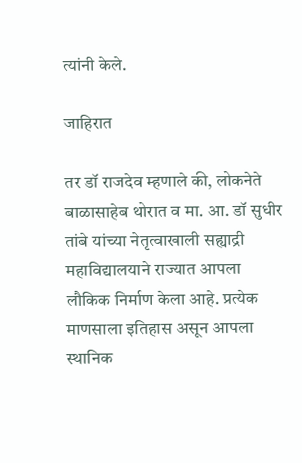त्यांनी केले.

जाहिरात

तर डॉ राजदेव म्हणाले की, लोकनेते बाळासाहेब थोरात व मा. आ. डॉ सुधीर तांबे यांच्या नेतृत्वाखाली सह्याद्री महाविद्यालयाने राज्यात आपला लौकिक निर्माण केला आहे. प्रत्येक माणसाला इतिहास असून आपला स्थानिक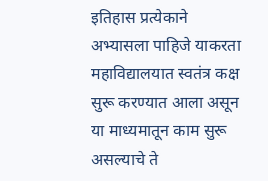इतिहास प्रत्येकाने अभ्यासला पाहिजे याकरता महाविद्यालयात स्वतंत्र कक्ष सुरू करण्यात आला असून या माध्यमातून काम सुरू असल्याचे ते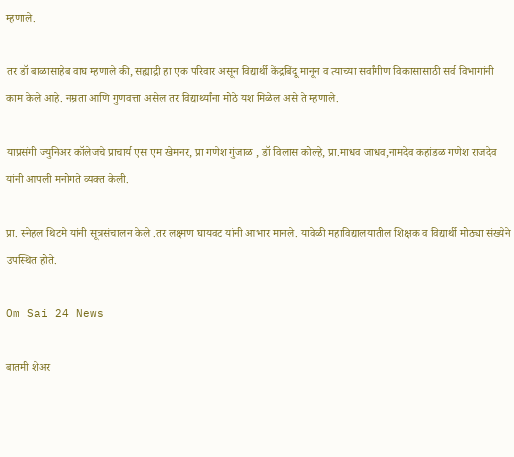म्हणाले.

तर डॉ बाळासाहेब वाघ म्हणाले की, सह्याद्री हा एक परिवार असून विद्यार्थी केंद्रबिंदू मानून व त्याच्या सर्वांगीण विकासासाठी सर्व विभागांनी काम केले आहे. नम्रता आणि गुणवत्ता असेल तर विद्यार्थ्यांना मोठे यश मिळेल असे ते म्हणाले.

याप्रसंगी ज्युनिअर कॉलेजचे प्राचार्य एस एम खेमनर, प्रा गणेश गुंजाळ , डॉ विलास कोल्हे, प्रा.माधव जाधव,नामदेव कहांडळ गणेश राजदेव यांनी आपली मनोगते व्यक्त केली.

प्रा. स्नेहल थिटमे यांनी सूत्रसंचालन केले .तर लक्ष्मण घायवट यांनी आभार मानले. यावेळी महाविद्यालयातील शिक्षक व विद्यार्थी मोठ्या संख्येने उपस्थित होते.

Om Sai 24 News

बातमी शेअर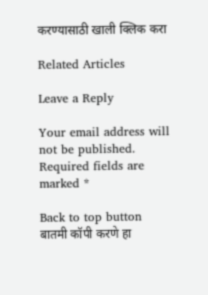करण्यासाठी खाली क्लिक करा

Related Articles

Leave a Reply

Your email address will not be published. Required fields are marked *

Back to top button
बातमी कॉपी करणे हा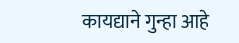कायद्याने गुन्हा आहे